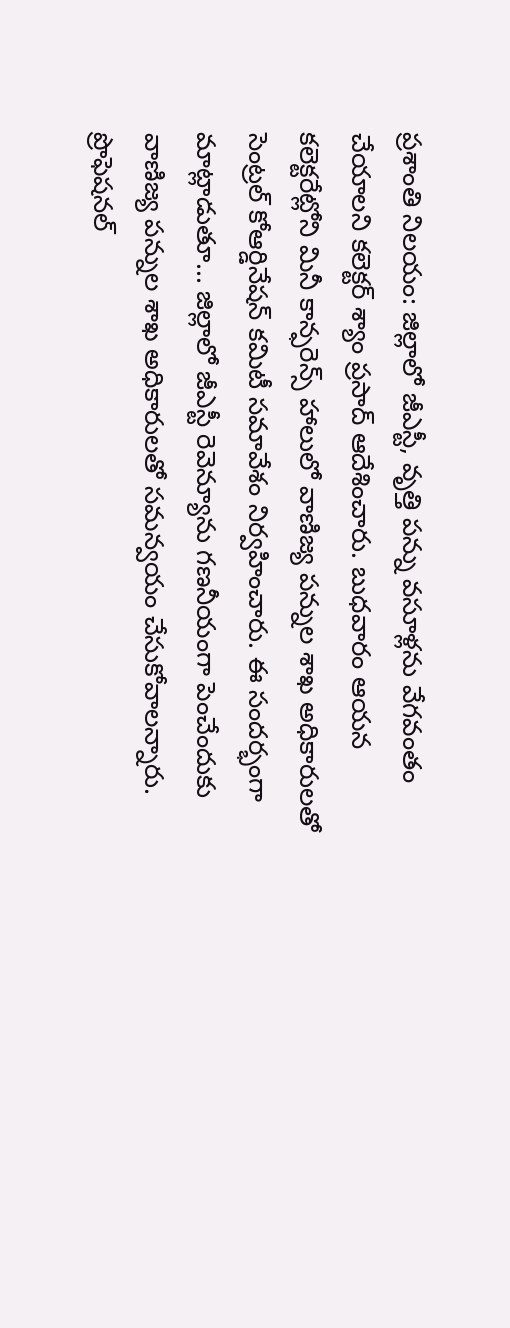ప్రశాంతి నిలయం: జిల్లాలో జీఎస్టీ, వృత్తి పన్ను వసూళ్లను వేగవంతం చేయాలని కలెక్టర్ శ్యాం ప్రసాద్ ఆదేశించారు. బుధవారం ఆయన కలెక్టరేట్లోని మినీ కాన్ఫరెన్స్ హాలులో వాణిజ్య పన్నుల శాఖ అధికారులతో సెంట్రల్ కోఆర్డినేషన్ కమిటీ సమావేశం నిర్వహించారు. ఈ సందర్భంగా మాట్లాడుతూ... జిల్లాలో జీఎస్టీ రెవెన్యూను గణనీయంగా పెంచేందుకు వాణిజ్య పన్నుల శాఖ అధికారులతో సమన్వయం చేసుకోవాలన్నారు. ప్రొఫెషనల్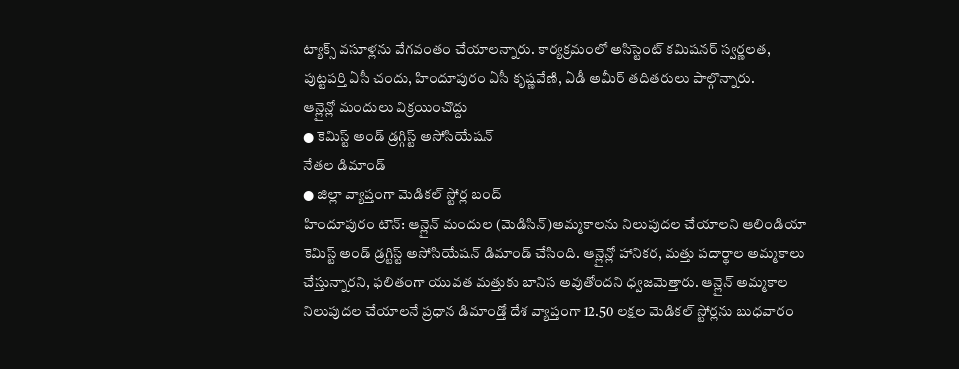ట్యాక్స్ వసూళ్లను వేగవంతం చేయాలన్నారు. కార్యక్రమంలో అసిస్టెంట్ కమిషనర్ స్వర్ణలత, పుట్టపర్తి ఏసీ చందు, హిందూపురం ఏసీ కృష్ణవేణి, ఏడీ అమీర్ తదితరులు పాల్గొన్నారు.
ఆన్లైన్లో మందులు విక్రయించొద్దు
● కెమిస్ట్ అండ్ డ్రగ్గిస్ట్ అసోసియేషన్
నేతల డిమాండ్
● జిల్లా వ్యాప్తంగా మెడికల్ స్టోర్ల బంద్
హిందూపురం టౌన్: ఆన్లైన్ మందుల (మెడిసిన్)అమ్మకాలను నిలుపుదల చేయాలని ఆలిండియా కెమిస్ట్ అండ్ డ్రగ్టిస్ట్ అసోసియేషన్ డిమాండ్ చేసింది. ఆన్లైన్లో హానికర, మత్తు పదార్థాల అమ్మకాలు చేస్తున్నారని, ఫలితంగా యువత మత్తుకు బానిస అవుతోందని ధ్వజమెత్తారు. ఆన్లైన్ అమ్మకాల నిలుపుదల చేయాలనే ప్రధాన డిమాండ్తో దేశ వ్యాప్తంగా 12.50 లక్షల మెడికల్ స్టోర్లను బుధవారం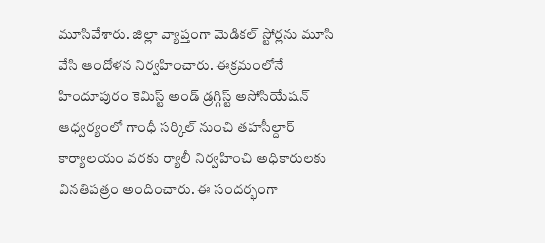మూసివేశారు. జిల్లా వ్యాప్తంగా మెడికల్ స్టోర్లను మూసి వేసి ఆందోళన నిర్వహించారు. ఈక్రమంలోనే హిందూపురం కెమిస్ట్ అండ్ డ్రగ్గిస్ట్ అసోసియేషన్ ఆధ్వర్యంలో గాంధీ సర్కిల్ నుంచి తహసీల్దార్ కార్యాలయం వరకు ర్యాలీ నిర్వహించి అధికారులకు వినతిపత్రం అందించారు. ఈ సందర్భంగా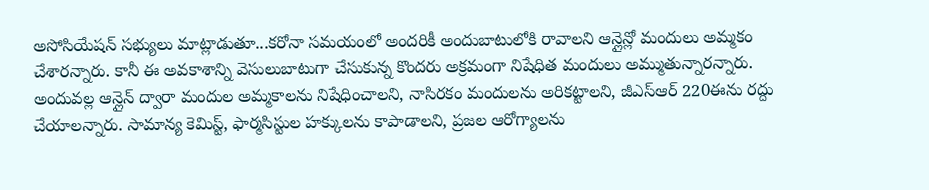అసోసియేషన్ సభ్యులు మాట్లాడుతూ...కరోనా సమయంలో అందరికీ అందుబాటులోకి రావాలని ఆన్లైన్లో మందులు అమ్మకం చేశారన్నారు. కానీ ఈ అవకాశాన్ని వెసులుబాటుగా చేసుకున్న కొందరు అక్రమంగా నిషేధిత మందులు అమ్ముతున్నారన్నారు. అందువల్ల ఆన్లైన్ ద్వారా మందుల అమ్మకాలను నిషేధించాలని, నాసిరకం మందులను అరికట్టాలని, జీఎస్ఆర్ 220ఈను రద్దు చేయాలన్నారు. సామాన్య కెమిస్ట్, ఫార్మసిస్టుల హక్కులను కాపాడాలని, ప్రజల ఆరోగ్యాలను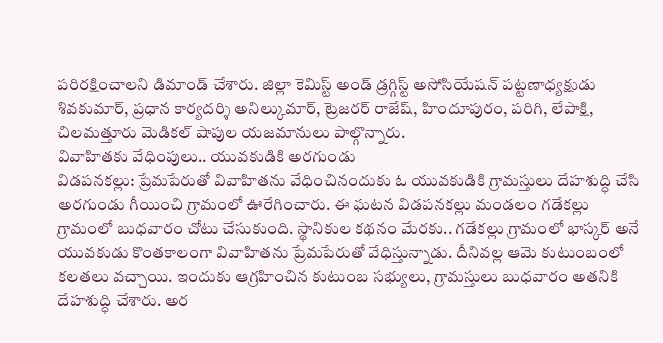పరిరక్షించాలని డిమాండ్ చేశారు. జిల్లా కెమిస్ట్ అండ్ డ్రగ్గిస్ట్ అసోసియేషన్ పట్టణాధ్యక్షుడు శివకుమార్, ప్రధాన కార్యదర్శి అనిల్కుమార్, ట్రెజరర్ రాజేష్, హిందూపురం, పరిగి, లేపాక్షి, చిలమత్తూరు మెడికల్ షాపుల యజమానులు పాల్గొన్నారు.
వివాహితకు వేధింపులు.. యువకుడికి అరగుండు
విడపనకల్లు: ప్రేమపేరుతో వివాహితను వేధించినందుకు ఓ యువకుడికి గ్రామస్తులు దేహశుద్ధి చేసి అరగుండు గీయించి గ్రామంలో ఊరేగించారు. ఈ ఘటన విడపనకల్లు మండలం గడేకల్లు గ్రామంలో బుధవారం చోటు చేసుకుంది. స్థానికుల కథనం మేరకు.. గడేకల్లు గ్రామంలో భాస్కర్ అనే యువకుడు కొంతకాలంగా వివాహితను ప్రేమపేరుతో వేధిస్తున్నాడు. దీనివల్ల ఆమె కుటుంబంలో కలతలు వచ్చాయి. ఇందుకు ఆగ్రహించిన కుటుంబ సభ్యులు, గ్రామస్తులు బుధవారం అతనికి దేహశుద్ధి చేశారు. అర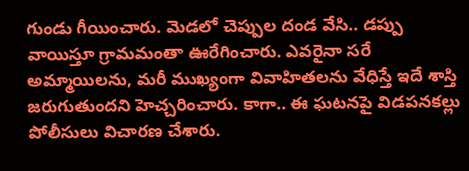గుండు గీయించారు. మెడలో చెప్పుల దండ వేసి.. డప్పు వాయిస్తూ గ్రామమంతా ఊరేగించారు. ఎవరైనా సరే అమ్మాయిలను, మరీ ముఖ్యంగా వివాహితలను వేధిస్తే ఇదే శాస్తి జరుగుతుందని హెచ్చరించారు. కాగా.. ఈ ఘటనపై విడపనకల్లు పోలీసులు విచారణ చేశారు.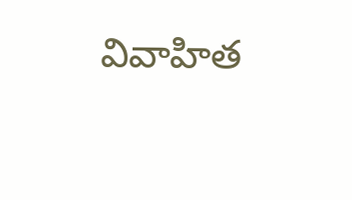వివాహిత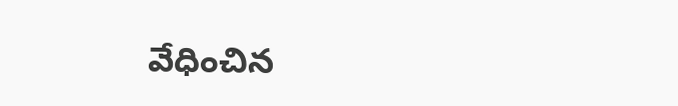వేధించిన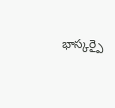భాస్కర్పై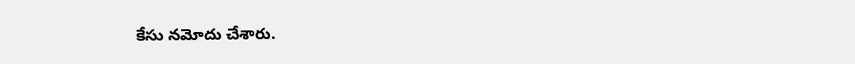కేసు నమోదు చేశారు.